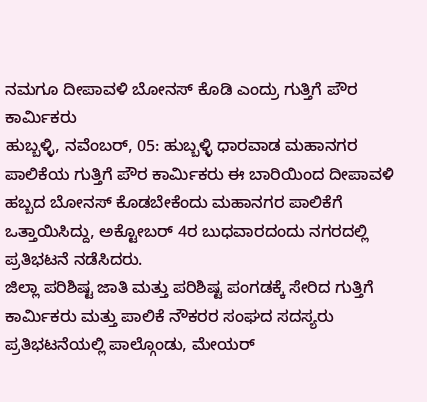ನಮಗೂ ದೀಪಾವಳಿ ಬೋನಸ್ ಕೊಡಿ ಎಂದ್ರು ಗುತ್ತಿಗೆ ಪೌರ ಕಾರ್ಮಿಕರು
ಹುಬ್ಬಳ್ಳಿ, ನವೆಂಬರ್, 05: ಹುಬ್ಬಳ್ಳಿ ಧಾರವಾಡ ಮಹಾನಗರ ಪಾಲಿಕೆಯ ಗುತ್ತಿಗೆ ಪೌರ ಕಾರ್ಮಿಕರು ಈ ಬಾರಿಯಿಂದ ದೀಪಾವಳಿ ಹಬ್ಬದ ಬೋನಸ್ ಕೊಡಬೇಕೆಂದು ಮಹಾನಗರ ಪಾಲಿಕೆಗೆ ಒತ್ತಾಯಿಸಿದ್ದು, ಅಕ್ಟೋಬರ್ 4ರ ಬುಧವಾರದಂದು ನಗರದಲ್ಲಿ ಪ್ರತಿಭಟನೆ ನಡೆಸಿದರು.
ಜಿಲ್ಲಾ ಪರಿಶಿಷ್ಟ ಜಾತಿ ಮತ್ತು ಪರಿಶಿಷ್ಟ ಪಂಗಡಕ್ಕೆ ಸೇರಿದ ಗುತ್ತಿಗೆ ಕಾರ್ಮಿಕರು ಮತ್ತು ಪಾಲಿಕೆ ನೌಕರರ ಸಂಘದ ಸದಸ್ಯರು ಪ್ರತಿಭಟನೆಯಲ್ಲಿ ಪಾಲ್ಗೊಂಡು, ಮೇಯರ್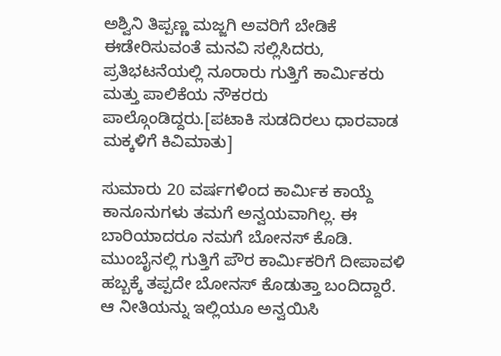ಅಶ್ವಿನಿ ತಿಪ್ಪಣ್ಣ ಮಜ್ಜಗಿ ಅವರಿಗೆ ಬೇಡಿಕೆ ಈಡೇರಿಸುವಂತೆ ಮನವಿ ಸಲ್ಲಿಸಿದರು, ಪ್ರತಿಭಟನೆಯಲ್ಲಿ ನೂರಾರು ಗುತ್ತಿಗೆ ಕಾರ್ಮಿಕರು ಮತ್ತು ಪಾಲಿಕೆಯ ನೌಕರರು ಪಾಲ್ಗೊಂಡಿದ್ದರು.[ಪಟಾಕಿ ಸುಡದಿರಲು ಧಾರವಾಡ ಮಕ್ಕಳಿಗೆ ಕಿವಿಮಾತು]

ಸುಮಾರು 20 ವರ್ಷಗಳಿಂದ ಕಾರ್ಮಿಕ ಕಾಯ್ದೆ ಕಾನೂನುಗಳು ತಮಗೆ ಅನ್ವಯವಾಗಿಲ್ಲ. ಈ ಬಾರಿಯಾದರೂ ನಮಗೆ ಬೋನಸ್ ಕೊಡಿ. ಮುಂಬೈನಲ್ಲಿ ಗುತ್ತಿಗೆ ಪೌರ ಕಾರ್ಮಿಕರಿಗೆ ದೀಪಾವಳಿ ಹಬ್ಬಕ್ಕೆ ತಪ್ಪದೇ ಬೋನಸ್ ಕೊಡುತ್ತಾ ಬಂದಿದ್ದಾರೆ. ಆ ನೀತಿಯನ್ನು ಇಲ್ಲಿಯೂ ಅನ್ವಯಿಸಿ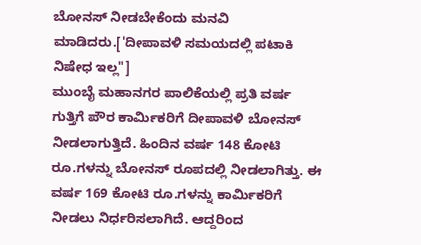ಬೋನಸ್ ನೀಡಬೇಕೆಂದು ಮನವಿ ಮಾಡಿದರು.['ದೀಪಾವಳಿ ಸಮಯದಲ್ಲಿ ಪಟಾಕಿ ನಿಷೇಧ ಇಲ್ಲ"]
ಮುಂಬೈ ಮಹಾನಗರ ಪಾಲಿಕೆಯಲ್ಲಿ ಪ್ರತಿ ವರ್ಷ ಗುತ್ತಿಗೆ ಪೌರ ಕಾರ್ಮಿಕರಿಗೆ ದೀಪಾವಳಿ ಬೋನಸ್ ನೀಡಲಾಗುತ್ತಿದೆ. ಹಿಂದಿನ ವರ್ಷ 148 ಕೋಟಿ ರೂ.ಗಳನ್ನು ಬೋನಸ್ ರೂಪದಲ್ಲಿ ನೀಡಲಾಗಿತ್ತು. ಈ ವರ್ಷ 169 ಕೋಟಿ ರೂ.ಗಳನ್ನು ಕಾರ್ಮಿಕರಿಗೆ ನೀಡಲು ನಿರ್ಧರಿಸಲಾಗಿದೆ. ಆದ್ದರಿಂದ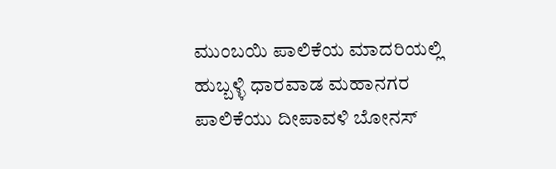ಮುಂಬಯಿ ಪಾಲಿಕೆಯ ಮಾದರಿಯಲ್ಲಿ ಹುಬ್ಬಳ್ಳಿ ಧಾರವಾಡ ಮಹಾನಗರ ಪಾಲಿಕೆಯು ದೀಪಾವಳಿ ಬೋನಸ್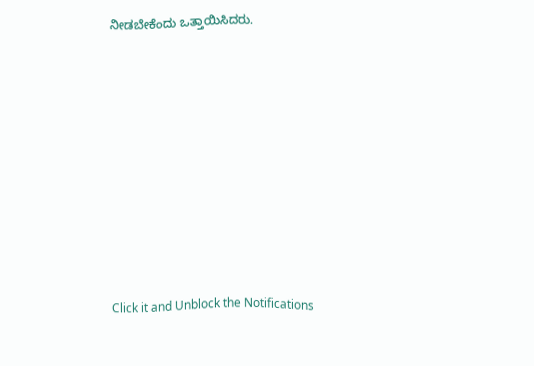ನೀಡಬೇಕೆಂದು ಒತ್ತಾಯಿಸಿದರು.












Click it and Unblock the Notifications